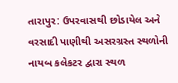તારાપુર: ઉપરવાસથી છોડાયેલ અને વરસાદી પાણીથી અસરગ્રસ્ત સ્થળોની નાયબ કલેકટર દ્વારા સ્થળ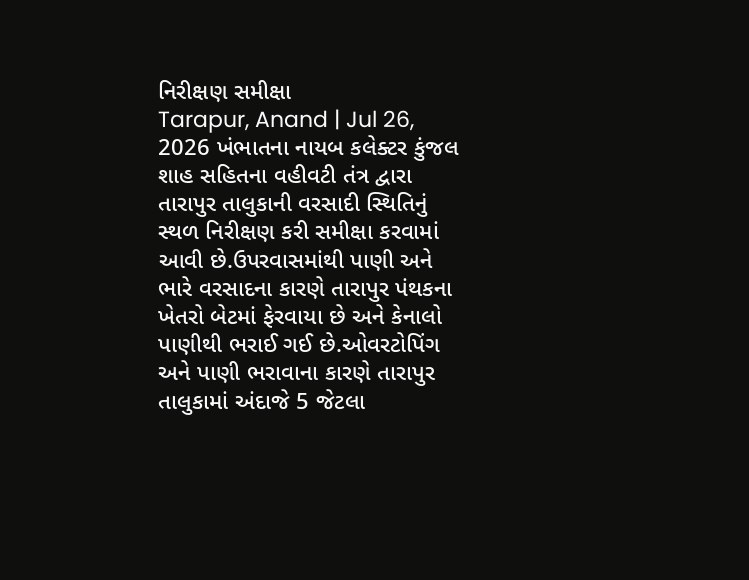નિરીક્ષણ સમીક્ષા
Tarapur, Anand | Jul 26, 2026 ખંભાતના નાયબ કલેક્ટર કુંજલ શાહ સહિતના વહીવટી તંત્ર દ્વારા તારાપુર તાલુકાની વરસાદી સ્થિતિનું સ્થળ નિરીક્ષણ કરી સમીક્ષા કરવામાં આવી છે.ઉપરવાસમાંથી પાણી અને ભારે વરસાદના કારણે તારાપુર પંથકના ખેતરો બેટમાં ફેરવાયા છે અને કેનાલો પાણીથી ભરાઈ ગઈ છે.ઓવરટોપિંગ અને પાણી ભરાવાના કારણે તારાપુર તાલુકામાં અંદાજે 5 જેટલા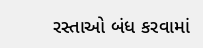રસ્તાઓ બંધ કરવામાં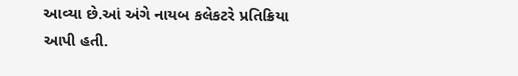આવ્યા છે.આં અંગે નાયબ કલેકટરે પ્રતિક્રિયા આપી હતી.